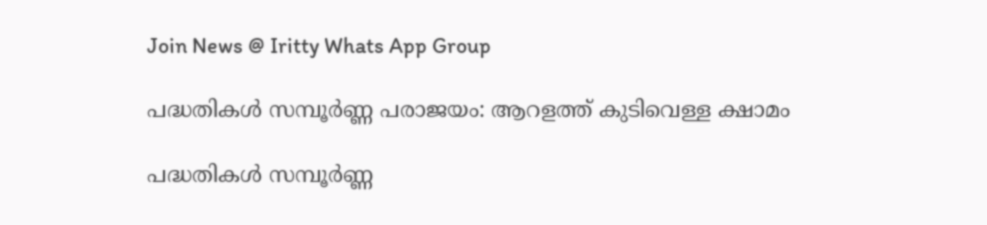Join News @ Iritty Whats App Group

പദ്ധതികള്‍ സമ്പൂര്‍ണ്ണ പരാജയം: ആറളത്ത് കുടിവെള്ള ക്ഷാമം

പദ്ധതികള്‍ സമ്പൂര്‍ണ്ണ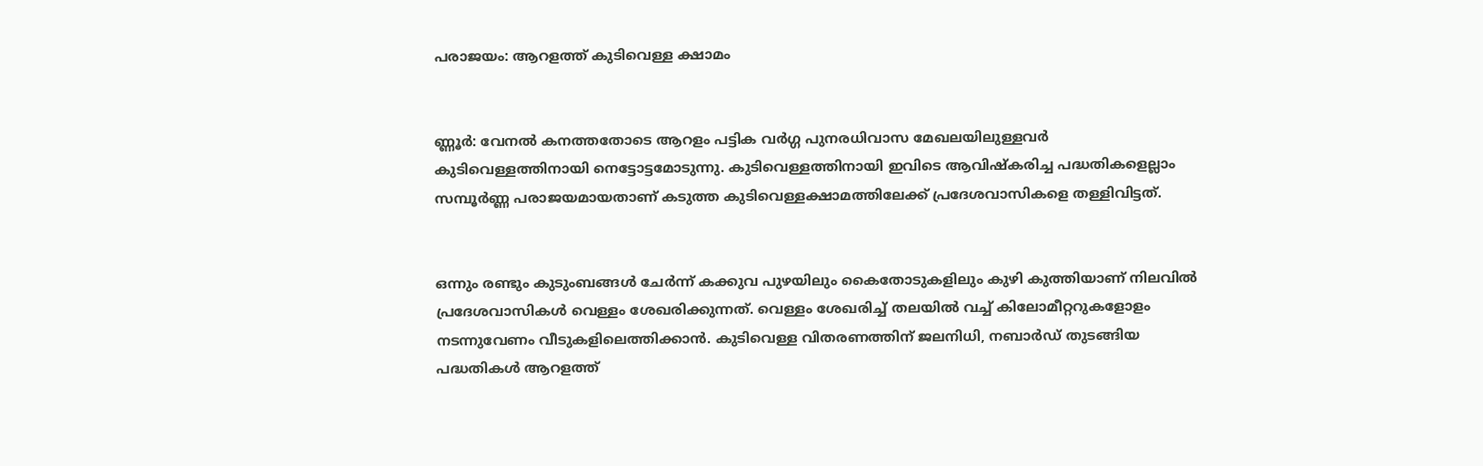പരാജയം: ആറളത്ത് കുടിവെള്ള ക്ഷാമം


ണ്ണൂ‌ർ: വേനല്‍ കനത്തതോടെ ആറളം പട്ടിക വർഗ്ഗ പുനരധിവാസ മേഖലയിലുള്ളവർ കുടിവെള്ളത്തിനായി നെട്ടോട്ടമോടുന്നു. കുടിവെള്ളത്തിനായി ഇവിടെ ആവിഷ്കരിച്ച പദ്ധതികളെല്ലാം സമ്പൂർണ്ണ പരാജയമായതാണ് കടുത്ത കുടിവെള്ളക്ഷാമത്തിലേക്ക് പ്രദേശവാസികളെ തള്ളിവിട്ടത്.


ഒന്നും രണ്ടും കുടുംബങ്ങള്‍ ചേർന്ന് കക്കുവ പുഴയിലും കൈതോടുകളിലും കുഴി കുത്തിയാണ് നിലവില്‍ പ്രദേശവാസികള്‍ വെള്ളം ശേഖരിക്കുന്നത്. വെള്ളം ശേഖരിച്ച്‌ തലയില്‍ വച്ച്‌ കിലോമീറ്ററുകളോളം നടന്നുവേണം വീടുകളിലെത്തിക്കാൻ. കുടിവെള്ള വിതരണത്തിന് ജലനിധി, നബാർഡ് തുടങ്ങിയ പദ്ധതികള്‍ ആറളത്ത്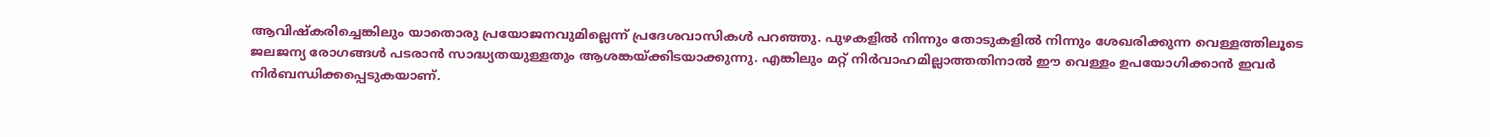ആവിഷ്കരിച്ചെങ്കിലും യാതൊരു പ്രയോജനവുമില്ലെന്ന് പ്രദേശവാസികള്‍ പറഞ്ഞു. പുഴകളില്‍ നിന്നും തോടുകളില്‍ നിന്നും ശേഖരിക്കുന്ന വെള്ളത്തിലൂടെ ജലജന്യ രോഗങ്ങള്‍ പടരാൻ സാദ്ധ്യതയുള്ളതും ആശങ്കയ്ക്കിടയാക്കുന്നു. എങ്കിലും മറ്റ് നിർവാഹമില്ലാത്തതിനാല്‍ ഈ വെള്ളം ഉപയോഗിക്കാൻ ഇവർ നിർബന്ധിക്കപ്പെടുകയാണ്.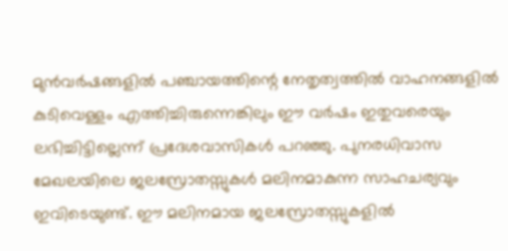മുൻവർഷങ്ങളില്‍ പഞ്ചായത്തിന്റെ നേതൃത്വത്തില്‍ വാഹനങ്ങളില്‍ കുടിവെള്ളം എത്തിച്ചിരുന്നെങ്കിലും ഈ വർഷം ഇതുവരെയും ലഭിച്ചിട്ടില്ലെന്ന് പ്രദേശവാസികള്‍ പറഞ്ഞു. പുനരധിവാസ മേഖലയിലെ ജലസ്രോതസ്സുകള്‍ മലിനമാകുന്ന സാഹചര്യവും ഇവിടെയുണ്ട്. ഈ മലിനമായ ജലസ്രോതസ്സുകളില്‍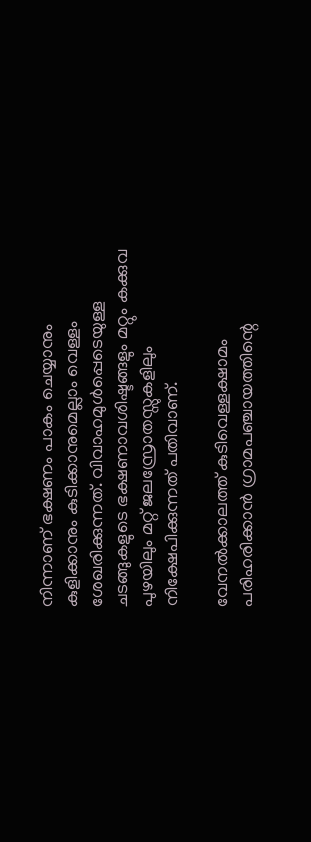നിന്നാണ് ഭക്ഷണം പാകം ചെയ്യാനും കുളിക്കാനും കുടിക്കാനുമെല്ലാം വെള്ളം ശേഖരിക്കുന്നത്. വിവാഹമുള്‍പ്പെടെയുള്ള ചടങ്ങുകളുടെ ഭക്ഷണാവശിഷ്ടങ്ങളും മറ്റും കക്കുവ പുഴയിലും മറ്റ് ജലസ്രോതസ്സുകളിലും നിക്ഷേപിക്കുന്നത് പതിവാണ്.

വേനല്‍ക്കാലത്ത് കുടിവെള്ളക്ഷാമം പരിഹരിക്കാൻ ഗ്രാമപഞ്ചായത്തിന്റെ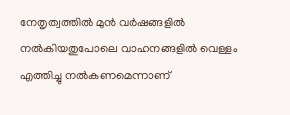നേതൃത്വത്തില്‍ മുൻ വർഷങ്ങളില്‍ നല്‍കിയതുപോലെ വാഹനങ്ങളില്‍ വെള്ളം എത്തിച്ചു നല്‍കണമെന്നാണ്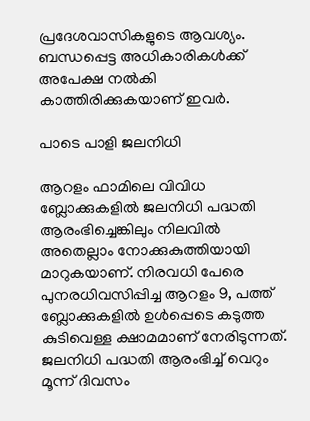പ്രദേശവാസികളുടെ ആവശ്യം. ബന്ധപ്പെട്ട അധികാരികള്‍ക്ക് അപേക്ഷ നല്‍കി കാത്തിരിക്കുകയാണ് ഇവർ.

പാടെ പാളി ജലനിധി

ആറളം ഫാമിലെ വിവിധ ബ്ലോക്കുകളില്‍ ജലനിധി പദ്ധതി ആരംഭിച്ചെങ്കിലും നിലവില്‍ അതെല്ലാം നോക്കുകുത്തിയായി മാറുകയാണ്. നിരവധി പേരെ പുനരധിവസിപ്പിച്ച ആറളം 9, പത്ത് ബ്ലോക്കുകളില്‍ ഉള്‍പ്പെടെ കടുത്ത കുടിവെള്ള ക്ഷാമമാണ് നേരിടുന്നത്. ജലനിധി പദ്ധതി ആരംഭിച്ച്‌ വെറും മൂന്ന് ദിവസം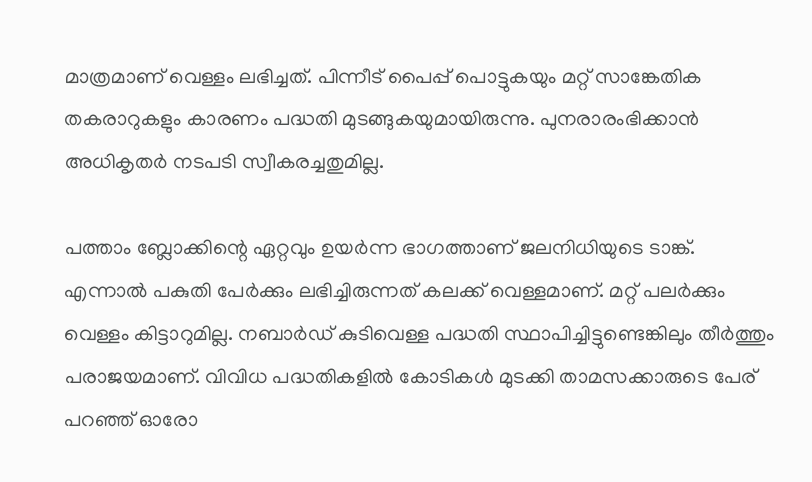മാത്രമാണ് വെള്ളം ലഭിച്ചത്. പിന്നീട് പൈപ്പ് പൊട്ടുകയും മറ്റ് സാങ്കേതിക തകരാറുകളും കാരണം പദ്ധതി മുടങ്ങുകയുമായിരുന്നു. പുനരാരംഭിക്കാൻ അധികൃതർ നടപടി സ്വീകരച്ചതുമില്ല.

പത്താം ബ്ലോക്കിന്റെ ഏറ്റവും ഉയർന്ന ഭാഗത്താണ് ജലനിധിയുടെ ടാങ്ക്. എന്നാല്‍ പകുതി പേർക്കും ലഭിച്ചിരുന്നത് കലക്ക് വെള്ളമാണ്. മറ്റ് പലർക്കും വെള്ളം കിട്ടാറുമില്ല. നബാർഡ് കുടിവെള്ള പദ്ധതി സ്ഥാപിച്ചിട്ടുണ്ടെങ്കിലും തീർത്തും പരാജയമാണ്. വിവിധ പദ്ധതികളില്‍ കോടികള്‍ മുടക്കി താമസക്കാരുടെ പേര് പറഞ്ഞ് ഓരോ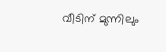വീടിന് മുന്നിലും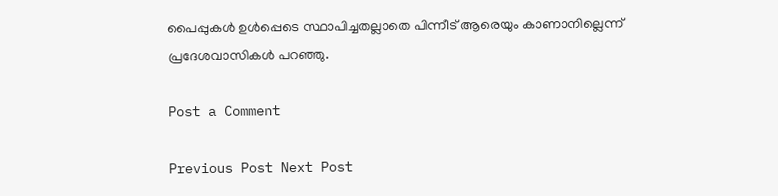പൈപ്പുകള്‍ ഉള്‍പ്പെടെ സ്ഥാപിച്ചതല്ലാതെ പിന്നീട് ആരെയും കാണാനില്ലെന്ന് പ്രദേശവാസികള്‍ പറഞ്ഞു.

Post a Comment

Previous Post Next Post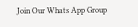Join Our Whats App Group